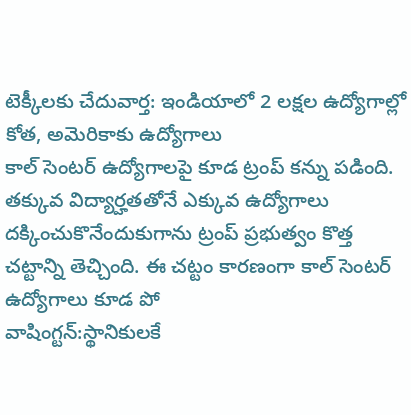టెక్కీలకు చేదువార్త: ఇండియాలో 2 లక్షల ఉద్యోగాల్లో కోత, అమెరికాకు ఉద్యోగాలు
కాల్ సెంటర్ ఉద్యోగాలపై కూడ ట్రంప్ కన్ను పడింది. తక్కువ విద్యార్హతతోనే ఎక్కువ ఉద్యోగాలు దక్కించుకొనేందుకుగాను ట్రంప్ ప్రభుత్వం కొత్త చట్టాన్ని తెచ్చింది. ఈ చట్టం కారణంగా కాల్ సెంటర్ ఉద్యోగాలు కూడ పో
వాషింగ్టన్:స్థానికులకే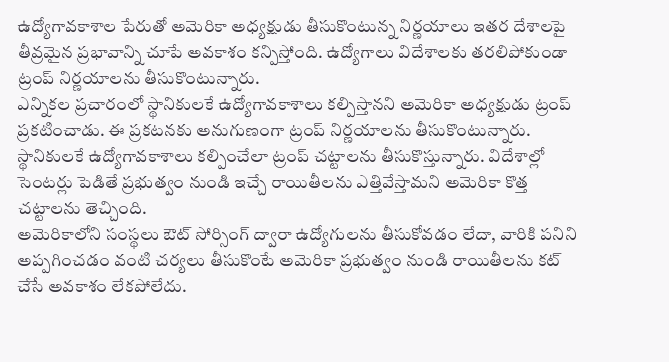ఉద్యోగావకాశాల పేరుతో అమెరికా అధ్యక్షుడు తీసుకొంటున్న నిర్ణయాలు ఇతర దేశాలపై తీవ్రమైన ప్రభావాన్ని చూపే అవకాశం కన్పిస్తోంది. ఉద్యోగాలు విదేశాలకు తరలిపోకుండా ట్రంప్ నిర్ణయాలను తీసుకొంటున్నారు.
ఎన్నికల ప్రచారంలో స్థానికులకే ఉద్యోగావకాశాలు కల్పిస్తానని అమెరికా అధ్యక్షుడు ట్రంప్ ప్రకటించాడు. ఈ ప్రకటనకు అనుగుణంగా ట్రంప్ నిర్ణయాలను తీసుకొంటున్నారు.
స్థానికులకే ఉద్యోగావకాశాలు కల్పించేలా ట్రంప్ చట్టాలను తీసుకొస్తున్నారు. విదేశాల్లో సెంటర్లు పెడితే ప్రభుత్వం నుండి ఇచ్చే రాయితీలను ఎత్తివేస్తామని అమెరికా కొత్త చట్టాలను తెచ్చింది.
అమెరికాలోని సంస్థలు ఔట్ సోర్సింగ్ ద్వారా ఉద్యోగులను తీసుకోవడం లేదా, వారికి పనిని అప్పగించడం వంటి చర్యలు తీసుకొంటే అమెరికా ప్రభుత్వం నుండి రాయితీలను కట్ చేసే అవకాశం లేకపోలేదు.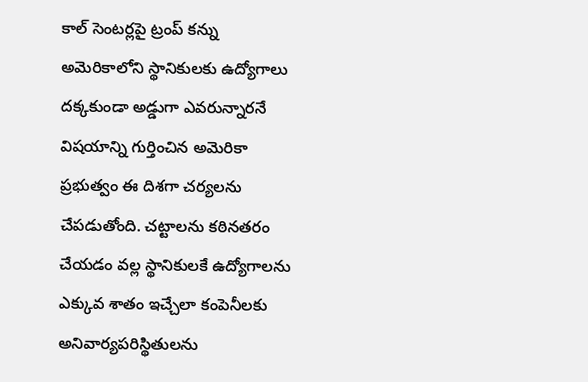కాల్ సెంటర్లపై ట్రంప్ కన్ను
అమెరికాలోని స్థానికులకు ఉద్యోగాలు దక్కకుండా అడ్డుగా ఎవరున్నారనే విషయాన్ని గుర్తించిన అమెరికా ప్రభుత్వం ఈ దిశగా చర్యలను చేపడుతోంది. చట్టాలను కఠినతరం చేయడం వల్ల స్థానికులకే ఉద్యోగాలను ఎక్కువ శాతం ఇచ్చేలా కంపెనీలకు అనివార్యపరిస్థితులను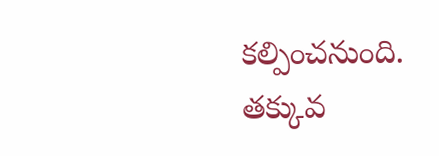కల్పించనుంది.
తక్కువ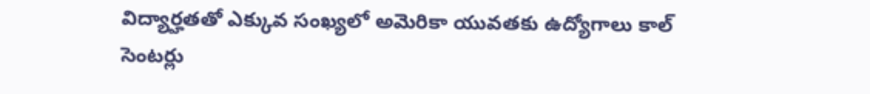విద్యార్హతతో ఎక్కువ సంఖ్యలో అమెరికా యువతకు ఉద్యోగాలు కాల్ సెంటర్లు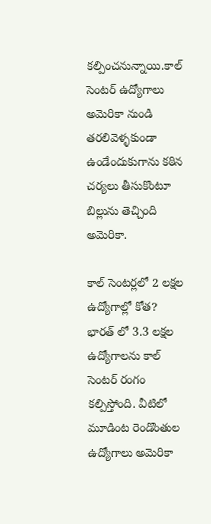కల్పించనున్నాయి.కాల్ సెంటర్ ఉద్యోగాలు అమెరికా నుండి తరలివెళ్ళకుండా ఉండేందుకుగాను కఠిన చర్యలు తీసుకొంటూ బిల్లును తెచ్చింది అమెరికా.

కాల్ సెంటర్లలో 2 లక్షల ఉద్యోగాల్లో కోత?
భారత్ లో 3.3 లక్షల ఉద్యోగాలను కాల్ సెంటర్ రంగం కల్పిస్తోంది. వీటిలో మూడింట రెండొంతుల ఉద్యోగాలు అమెరికా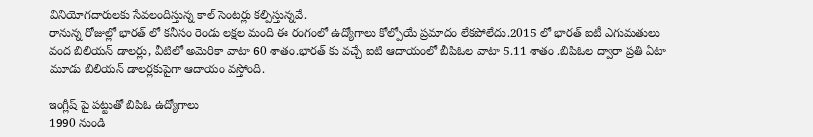వినియోగదారులకు సేవలందిస్తున్న కాల్ సెంటర్లు కల్పిస్తున్నవే.
రానున్న రోజుల్లో భారత్ లో కనీసం రెండు లక్షల మంది ఈ రంగంలో ఉద్యోగాలు కోల్పోయే ప్రమాదం లేకపోలేదు.2015 లో భారత్ ఐటీ ఎగుమతులు వంద బిలియన్ డాలర్లు, వీటిలో అమెరికా వాటా 60 శాతం.భారత్ కు వచ్చే ఐటి ఆదాయంలో బీపిఓల వాటా 5.11 శాతం .బిపిఓల ద్వారా ప్రతి ఏటా మూడు బిలియన్ డాలర్లకుపైగా ఆదాయం వస్తోంది.

ఇంగ్లీష్ పై పట్టుతో బిపిఓ ఉద్యోగాలు
1990 నుండి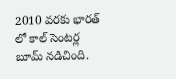2010 వరకు భారత్ లో కాల్ సెంటర్ల బూమ్ నడిచింది.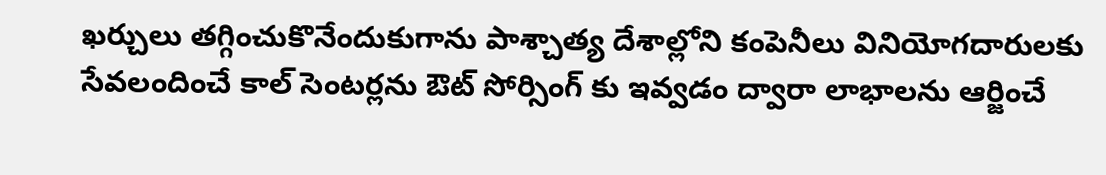ఖర్చులు తగ్గించుకొనేందుకుగాను పాశ్చాత్య దేశాల్లోని కంపెనీలు వినియోగదారులకు సేవలందించే కాల్ సెంటర్లను ఔట్ సోర్సింగ్ కు ఇవ్వడం ద్వారా లాభాలను ఆర్జించే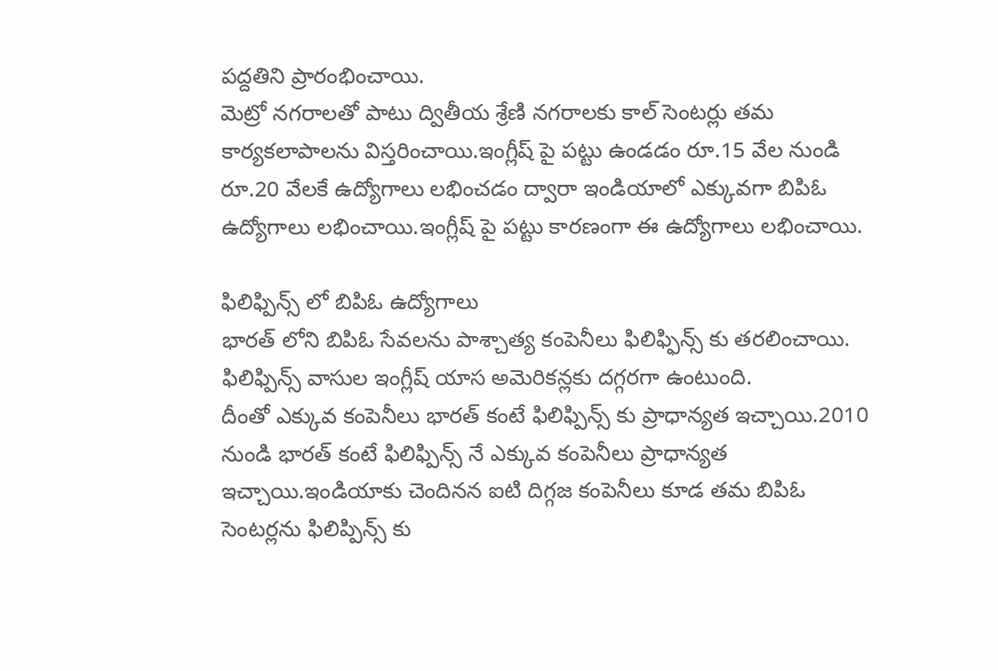పద్దతిని ప్రారంభించాయి.
మెట్రో నగరాలతో పాటు ద్వితీయ శ్రేణి నగరాలకు కాల్ సెంటర్లు తమ కార్యకలాపాలను విస్తరించాయి.ఇంగ్లీష్ పై పట్టు ఉండడం రూ.15 వేల నుండి రూ.20 వేలకే ఉద్యోగాలు లభించడం ద్వారా ఇండియాలో ఎక్కువగా బిపిఓ ఉద్యోగాలు లభించాయి.ఇంగ్లీష్ పై పట్టు కారణంగా ఈ ఉద్యోగాలు లభించాయి.

ఫిలిఫ్పిన్స్ లో బిపిఓ ఉద్యోగాలు
భారత్ లోని బిపిఓ సేవలను పాశ్చాత్య కంపెనీలు ఫిలిఫ్ఫిన్స్ కు తరలించాయి. ఫిలిఫ్పిన్స్ వాసుల ఇంగ్లీష్ యాస అమెరికన్లకు దగ్గరగా ఉంటుంది.
దీంతో ఎక్కువ కంపెనీలు భారత్ కంటే ఫిలిఫ్పిన్స్ కు ప్రాధాన్యత ఇచ్చాయి.2010 నుండి భారత్ కంటే ఫిలిఫ్పిన్స్ నే ఎక్కువ కంపెనీలు ప్రాధాన్యత ఇచ్చాయి.ఇండియాకు చెందినన ఐటి దిగ్గజ కంపెనీలు కూడ తమ బిపిఓ సెంటర్లను ఫిలిప్పిన్స్ కు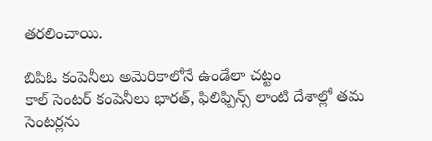తరలించాయి.

బిపిఓ కంపెనీలు అమెరికాలోనే ఉండేలా చట్టం
కాల్ సెంటర్ కంపెనీలు భారత్, ఫిలిఫ్పిన్స్ లాంటి దేశాల్లో తమ సెంటర్లను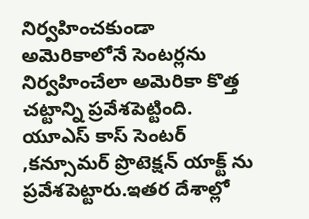నిర్వహించకుండా అమెరికాలోనే సెంటర్లను నిర్వహించేలా అమెరికా కొత్త చట్టాన్ని ప్రవేశపెట్టింది. యూఎస్ కాస్ సెంటర్ ,కన్సూమర్ ప్రొటెక్షన్ యాక్ట్ ను ప్రవేశపెట్టారు.ఇతర దేశాల్లో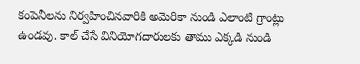కంపెనీలను నిర్వహించినవారికి అమెరికా నుండి ఎలాంటి గ్రాంట్లు ఉండవు. కాల్ చేసే వినియోగదారులకు తాము ఎక్కడి నుండి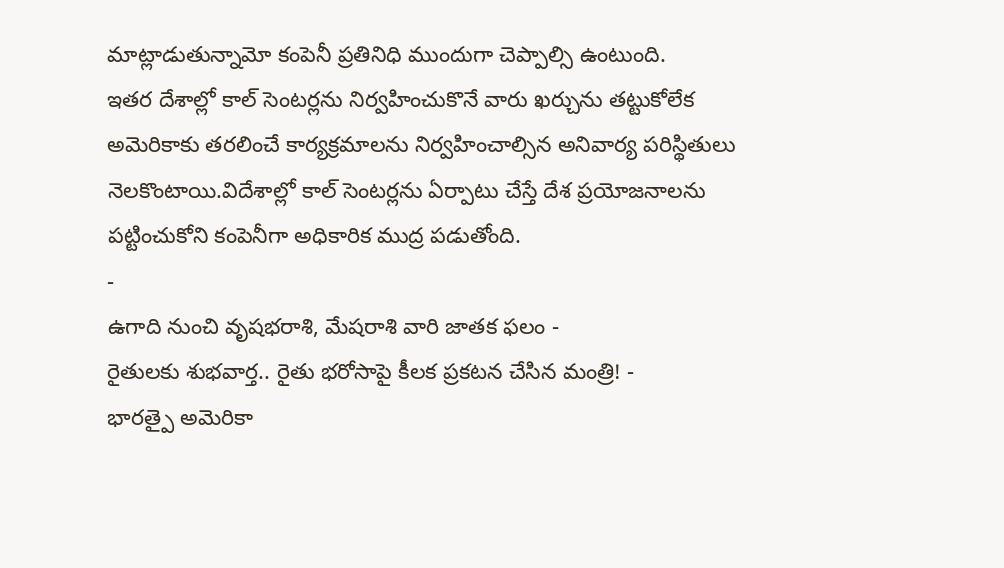మాట్లాడుతున్నామో కంపెనీ ప్రతినిధి ముందుగా చెప్పాల్సి ఉంటుంది.
ఇతర దేశాల్లో కాల్ సెంటర్లను నిర్వహించుకొనే వారు ఖర్చును తట్టుకోలేక అమెరికాకు తరలించే కార్యక్రమాలను నిర్వహించాల్సిన అనివార్య పరిస్థితులు నెలకొంటాయి.విదేశాల్లో కాల్ సెంటర్లను ఏర్పాటు చేస్తే దేశ ప్రయోజనాలను పట్టించుకోని కంపెనీగా అధికారిక ముద్ర పడుతోంది.
-
ఉగాది నుంచి వృషభరాశి, మేషరాశి వారి జాతక ఫలం -
రైతులకు శుభవార్త.. రైతు భరోసాపై కీలక ప్రకటన చేసిన మంత్రి! -
భారత్పై అమెరికా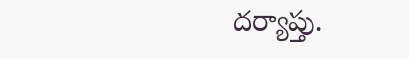దర్యాప్తు.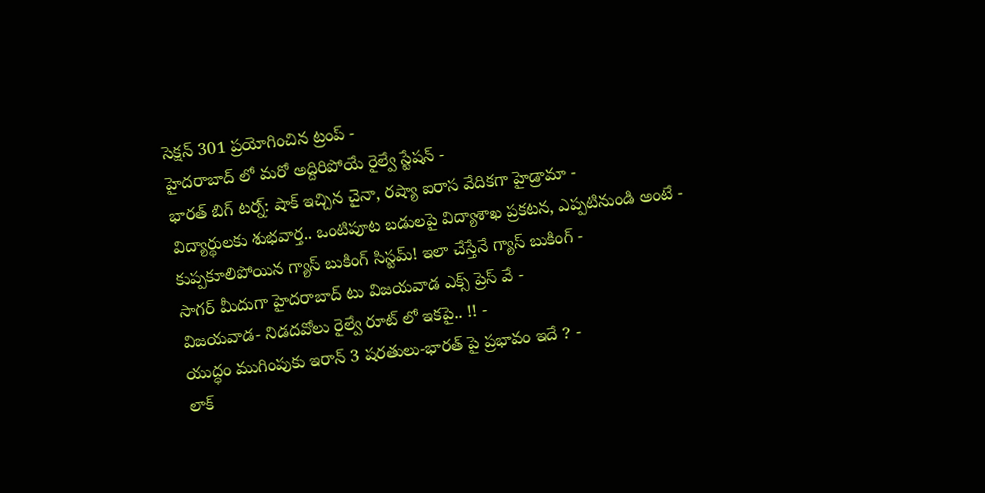సెక్షన్ 301 ప్రయోగించిన ట్రంప్ -
హైదరాబాద్ లో మరో అద్దిరిపోయే రైల్వే స్టేషన్ -
భారత్ బిగ్ టర్న్: షాక్ ఇచ్చిన చైనా, రష్యా ఐరాస వేదికగా హైడ్రామా -
విద్యార్థులకు శుభవార్త.. ఒంటిపూట బడులపై విద్యాశాఖ ప్రకటన, ఎప్పటినుండి అంటే -
కుప్పకూలిపోయిన గ్యాస్ బుకింగ్ సిస్టమ్! ఇలా చేస్తేనే గ్యాస్ బుకింగ్ -
సాగర్ మీదుగా హైదరాబాద్ టు విజయవాడ ఎక్స్ ప్రెస్ వే -
విజయవాడ- నిడదవోలు రైల్వే రూట్ లో ఇకపై.. !! -
యుద్ధం ముగింపుకు ఇరాన్ 3 షరతులు-భారత్ పై ప్రభావం ఇదే ? -
లాక్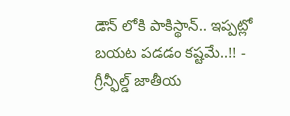డౌన్ లోకి పాకిస్థాన్.. ఇప్పట్లో బయట పడడం కష్టమే..!! -
గ్రీన్ఫీల్డ్ జాతీయ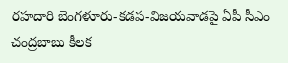రహదారి బెంగళూరు-కడప-విజయవాడపై ఏపీ సీఎం చంద్రబాబు కీలక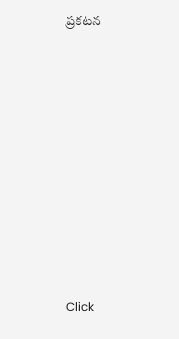ప్రకటన












Click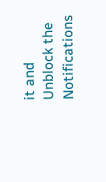it and Unblock the Notifications